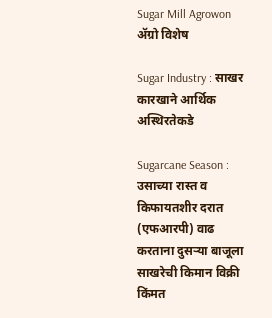Sugar Mill Agrowon
ॲग्रो विशेष

Sugar Industry : साखर कारखाने आर्थिक अस्थिरतेकडे

Sugarcane Season : उसाच्या रास्त व किफायतशीर दरात (एफआरपी) वाढ करताना दुसऱ्या बाजूला साखरेची किमान विक्री किंमत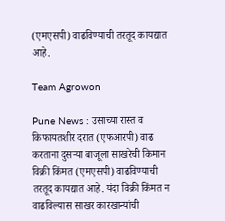(एमएसपी) वाढविण्याची तरतूद कायद्यात आहे.

Team Agrowon

Pune News : उसाच्या रास्त व किफायतशीर दरात (एफआरपी) वाढ करताना दुसऱ्या बाजूला साखरेची किमान विक्री किंमत (एमएसपी) वाढविण्याची तरतूद कायद्यात आहे. यंदा विक्री किंमत न वाढविल्यास साखर कारखान्यांची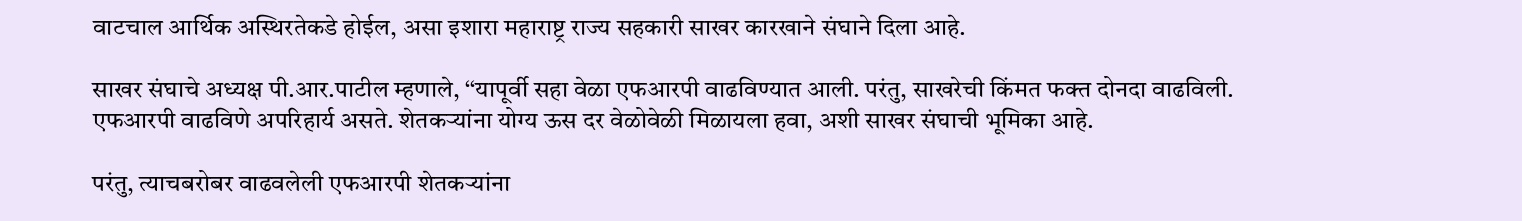वाटचाल आर्थिक अस्थिरतेकडे होईल, असा इशारा महाराष्ट्र राज्य सहकारी साखर कारखाने संघाने दिला आहे.

साखर संघाचे अध्यक्ष पी.आर.पाटील म्हणाले, ‘‘यापूर्वी सहा वेळा एफआरपी वाढविण्यात आली. परंतु, साखरेची किंमत फक्त दोनदा वाढविली. एफआरपी वाढविणे अपरिहार्य असते. शेतकऱ्यांना योग्य ऊस दर वेळोवेळी मिळायला हवा, अशी साखर संघाची भूमिका आहे.

परंतु, त्याचबरोबर वाढवलेली एफआरपी शेतकऱ्यांना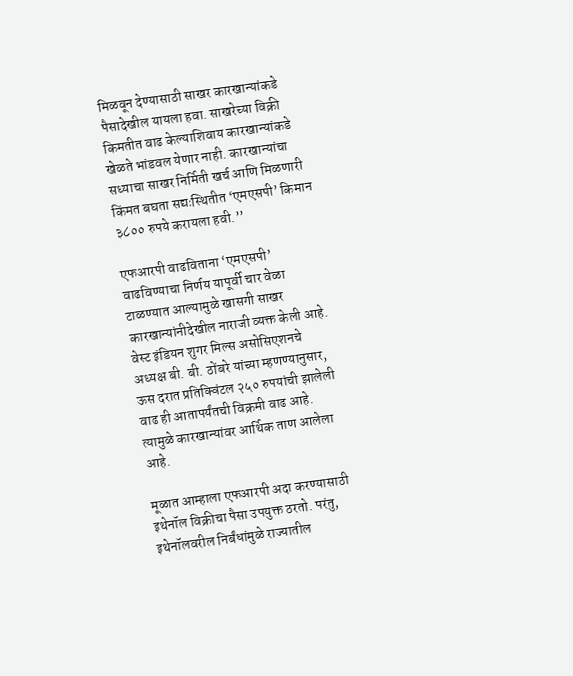मिळवून देण्यासाठी साखर कारखान्यांकडे पैसादेखील यायला हवा. साखरेच्या विक्री किमतीत वाढ केल्याशिवाय कारखान्यांकडे खेळते भांडवल येणार नाही. कारखान्यांचा सध्याचा साखर निर्मिती खर्च आणि मिळणारी किंमत बघता सद्यःस्थितीत ‘एमएसपी’ किमान ३८०० रुपये करायला हवी.’’

एफआरपी वाढविताना ‘एमएसपी’ वाढविण्याचा निर्णय यापूर्वी चार वेळा टाळण्यात आल्यामुळे खासगी साखर कारखान्यांनीदेखील नाराजी व्यक्त केली आहे. वेस्ट इंडियन शुगर मिल्स असोसिएशनचे अध्यक्ष बी. बी. ठोंबरे यांच्या म्हणण्यानुसार, ऊस दरात प्रतिक्विंटल २५० रुपयांची झालेली वाढ ही आतापर्यंतची विक्रमी वाढ आहे. त्यामुळे कारखान्यांवर आर्थिक ताण आलेला आहे.

मूळात आम्हाला एफआरपी अदा करण्यासाठी इथेनॉल विक्रीचा पैसा उपयुक्त ठरतो. परंतु, इथेनॉलवरील निर्बंधांमुळे राज्यातील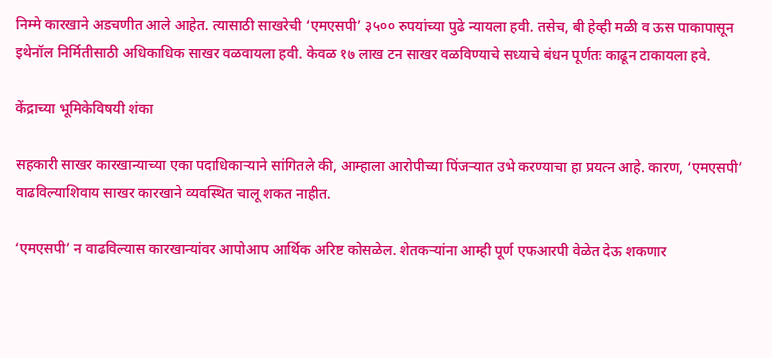निम्मे कारखाने अडचणीत आले आहेत. त्यासाठी साखरेची ‘एमएसपी’ ३५०० रुपयांच्या पुढे न्यायला हवी. तसेच, बी हेव्ही मळी व ऊस पाकापासून इथेनॉल निर्मितीसाठी अधिकाधिक साखर वळवायला हवी. केवळ १७ लाख टन साखर वळविण्याचे सध्याचे बंधन पूर्णतः काढून टाकायला हवे.

केंद्राच्या भूमिकेविषयी शंका

सहकारी साखर कारखान्याच्या एका पदाधिकाऱ्याने सांगितले की, आम्हाला आरोपीच्या पिंजऱ्यात उभे करण्याचा हा प्रयत्न आहे. कारण, ‘एमएसपी’ वाढविल्याशिवाय साखर कारखाने व्यवस्थित चालू शकत नाहीत.

‘एमएसपी’ न वाढविल्यास कारखान्यांवर आपोआप आर्थिक अरिष्ट कोसळेल. शेतकऱ्यांना आम्ही पूर्ण एफआरपी वेळेत देऊ शकणार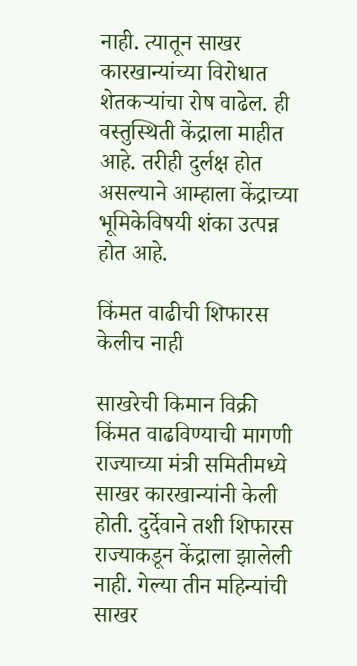नाही. त्यातून साखर कारखान्यांच्या विरोधात शेतकऱ्यांचा रोष वाढेल. ही वस्तुस्थिती केंद्राला माहीत आहे. तरीही दुर्लक्ष होत असल्याने आम्हाला केंद्राच्या भूमिकेविषयी शंका उत्पन्न होत आहे.

किंमत वाढीची शिफारस केलीच नाही

साखरेची किमान विक्री किंमत वाढविण्याची मागणी राज्याच्या मंत्री समितीमध्ये साखर कारखान्यांनी केली होती. दुर्देवाने तशी शिफारस राज्याकडून केंद्राला झालेली नाही. गेल्या तीन महिन्यांची साखर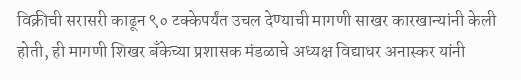विक्रीची सरासरी काढून ९० टक्केपर्यंत उचल देण्याची मागणी साखर कारखान्यांनी केली होती, ही मागणी शिखर बॅंकेच्या प्रशासक मंडळाचे अध्यक्ष विद्याधर अनास्कर यांनी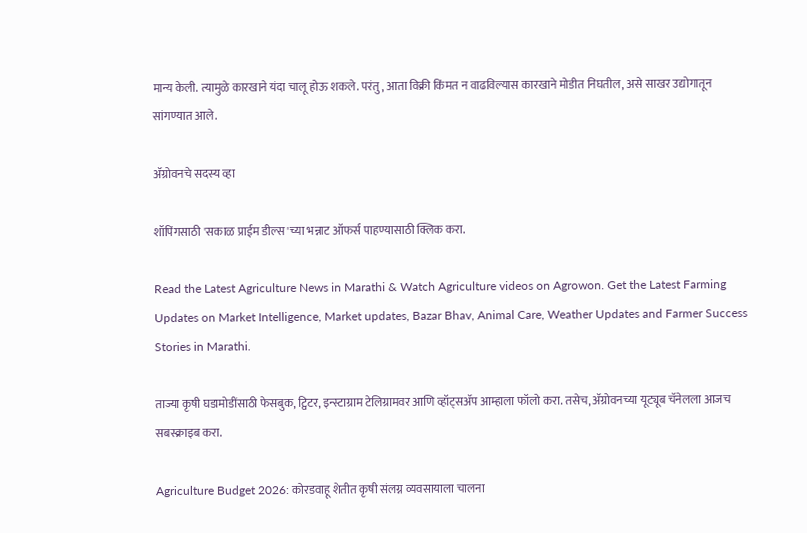मान्य केली. त्यामुळे कारखाने यंदा चालू होऊ शकले. परंतु, आता विक्री किंमत न वाढविल्यास कारखाने मोडीत निघतील, असे साखर उद्योगातून सांगण्यात आले.

ॲग्रोवनचे सदस्य व्हा

शॉपिंगसाठी 'सकाळ प्राईम डील्स'च्या भन्नाट ऑफर्स पाहण्यासाठी क्लिक करा.

Read the Latest Agriculture News in Marathi & Watch Agriculture videos on Agrowon. Get the Latest Farming Updates on Market Intelligence, Market updates, Bazar Bhav, Animal Care, Weather Updates and Farmer Success Stories in Marathi.

ताज्या कृषी घडामोडींसाठी फेसबुक, ट्विटर, इन्स्टाग्राम टेलिग्रामवर आणि व्हॉट्सॲप आम्हाला फॉलो करा. तसेच, ॲग्रोवनच्या यूट्यूब चॅनेलला आजच सबस्क्राइब करा.

Agriculture Budget 2026: कोरडवाहू शेतीत कृषी संलग्न व्यवसायाला चालना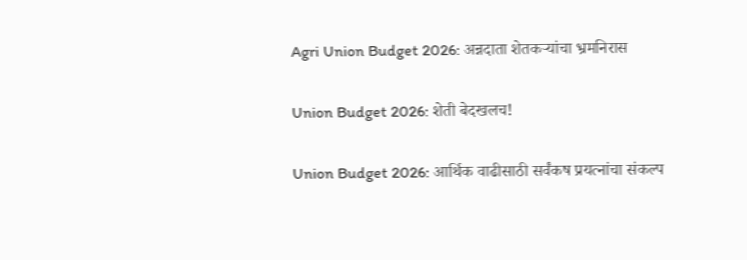Agri Union Budget 2026: अन्नदाता शेतकऱ्यांचा भ्रमनिरास

Union Budget 2026: शेती बेदखलच!

Union Budget 2026: आर्थिक वाढीसाठी सर्वंकष प्रयत्नांचा संकल्प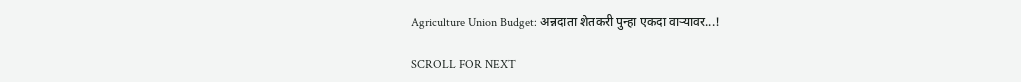Agriculture Union Budget: अन्नदाता शेतकरी पुन्हा एकदा वाऱ्यावर...!

SCROLL FOR NEXT